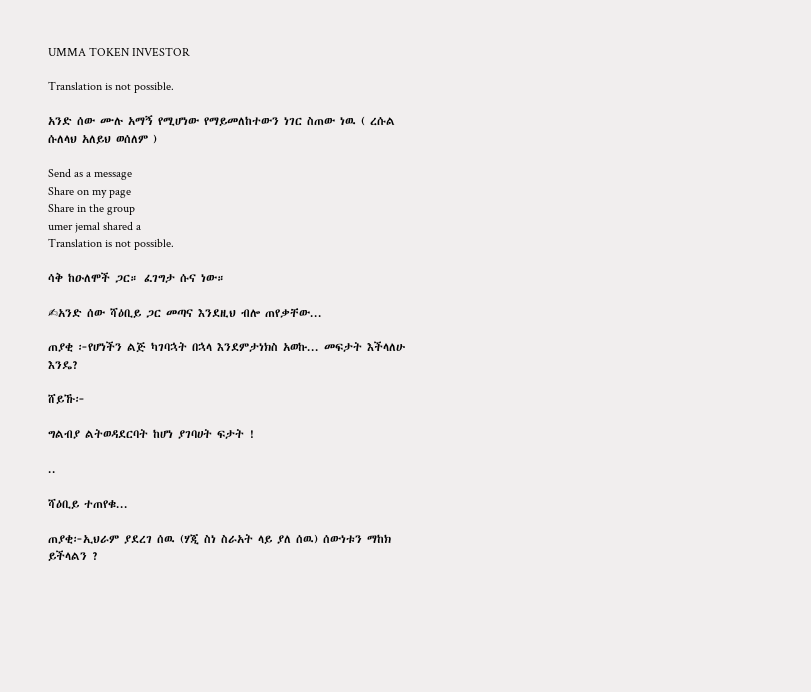UMMA TOKEN INVESTOR

Translation is not possible.

አንድ ሰው ሙሉ አማኝ የሚሆነው የማይመለከተውን ነገር ስጠው ነዉ ( ረሱል ሱለላህ አለይህ ወሰለም )

Send as a message
Share on my page
Share in the group
umer jemal shared a
Translation is not possible.

ሳቅ ከዑለሞች ጋር። ፈገግታ ሱና ነው።

✍አንድ ሰው ሻዕቢይ ጋር መጣና እንደዚህ ብሎ ጠየቃቸው...

ጠያቂ ፦የሆነችን ልጅ ካገባኋት በኋላ እንደምታነክስ አወኩ... መፍታት እችላለሁ እንዴ?

ሸይኹ፦

ግልብያ ልትወዳደርባት ከሆነ ያገባሀት ፍታት !

..

ሻዕቢይ ተጠየቁ...

ጠያቂ፦ኢህራም ያደረገ ሰዉ (ሃጂ ስነ ስራአት ላይ ያለ ሰዉ) ሰውነቱን ማከክ ይችላልን ?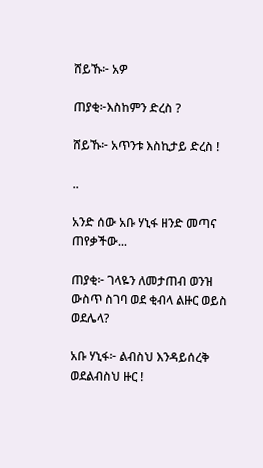ሸይኹ፦ አዎ

ጠያቂ፦እስከምን ድረስ ?

ሸይኹ፦ አጥንቱ እስኪታይ ድረስ !

..

አንድ ሰው አቡ ሃኒፋ ዘንድ መጣና ጠየቃችው...

ጠያቂ፦ ገላዬን ለመታጠብ ወንዝ ውስጥ ስገባ ወደ ቂብላ ልዙር ወይስ ወደሌላ?

አቡ ሃኒፋ፦ ልብስህ እንዳይሰረቅ ወደልብስህ ዙር !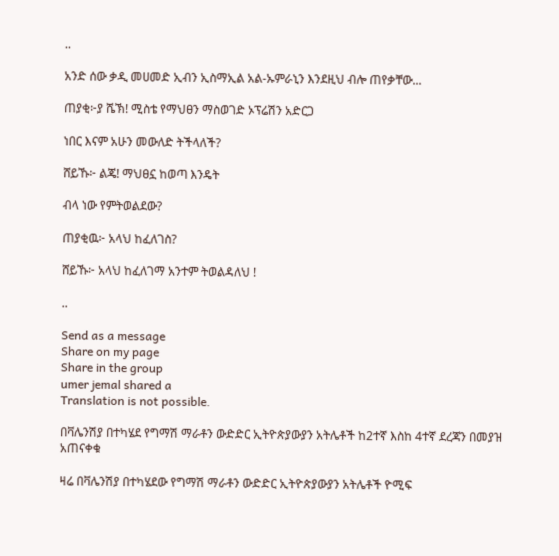..

አንድ ሰው ቃዲ መሀመድ ኢብን ኢስማኢል አል-ኡምራኒን እንደዚህ ብሎ ጠየቃቸው...

ጠያቂ፦ያ ሼኽ! ሚስቴ የማህፀን ማስወገድ ኦፕሬሽን አድርጋ

ነበር እናም አሁን መውለድ ትችላለች?

ሸይኹ፦ ልጄ! ማህፀኗ ከወጣ እንዴት

ብላ ነው የምትወልደው?

ጠያቂዉ፦ አላህ ከፈለገስ?

ሸይኹ፦ አላህ ከፈለገማ አንተም ትወልዳለህ !

..

Send as a message
Share on my page
Share in the group
umer jemal shared a
Translation is not possible.

በቫሌንሽያ በተካሄደ የግማሽ ማራቶን ውድድር ኢትዮጵያውያን አትሌቶች ከ2ተኛ እስከ 4ተኛ ደረጃን በመያዝ አጠናቀቁ

ዛሬ በቫሌንሽያ በተካሄደው የግማሽ ማራቶን ውድድር ኢትዮጵያውያን አትሌቶች ዮሚፍ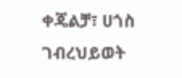ቀጄልቻ፣ ሀጎስ ገብረህይወት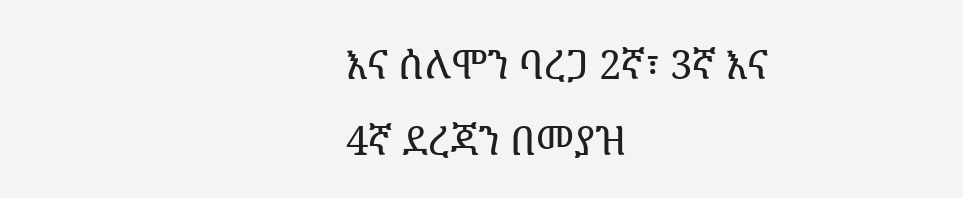እና ሰለሞን ባረጋ 2ኛ፣ 3ኛ እና 4ኛ ደረጃን በመያዝ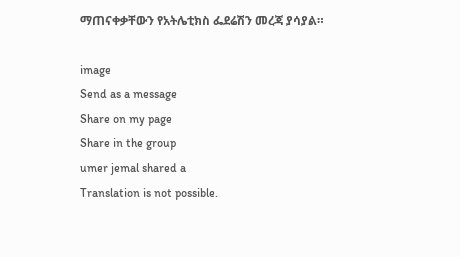ማጠናቀቃቸውን የአትሌቲክስ ፌደሬሽን መረጃ ያሳያል።

image
Send as a message
Share on my page
Share in the group
umer jemal shared a
Translation is not possible.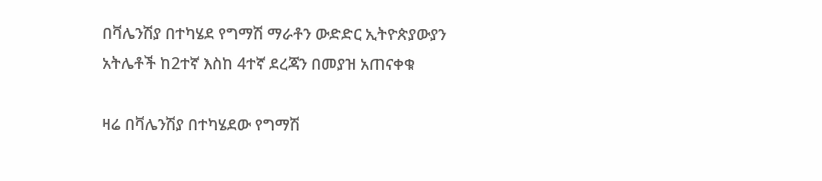በቫሌንሽያ በተካሄደ የግማሽ ማራቶን ውድድር ኢትዮጵያውያን አትሌቶች ከ2ተኛ እስከ 4ተኛ ደረጃን በመያዝ አጠናቀቁ

ዛሬ በቫሌንሽያ በተካሄደው የግማሽ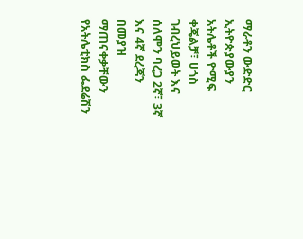ማራቶን ውድድር ኢትዮጵያውያን አትሌቶች ዮሚፍ ቀጄልቻ፣ ሀጎስ ገብረህይወት እና ሰለሞን ባረጋ 2ኛ፣ 3ኛ እና 4ኛ ደረጃን በመያዝ ማጠናቀቃቸውን የአትሌቲክስ ፌደሬሽን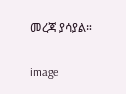መረጃ ያሳያል።

image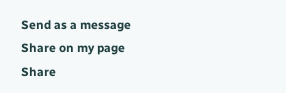Send as a message
Share on my page
Share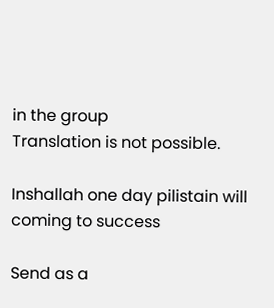in the group
Translation is not possible.

Inshallah one day pilistain will coming to success

Send as a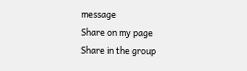message
Share on my page
Share in the group